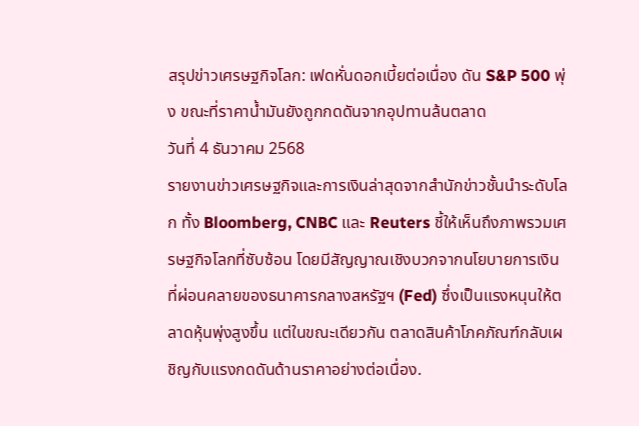สรุปข่าวเศรษฐกิจโลก: เฟดหั่นดอกเบี้ยต่อเนื่อง ดัน S&P 500 พุ่ง ขณะที่ราคาน้ำมันยังถูกกดดันจากอุปทานล้นตลาด
วันที่ 4 ธันวาคม 2568
รายงานข่าวเศรษฐกิจและการเงินล่าสุดจากสำนักข่าวชั้นนำระดับโลก ทั้ง Bloomberg, CNBC และ Reuters ชี้ให้เห็นถึงภาพรวมเศรษฐกิจโลกที่ซับซ้อน โดยมีสัญญาณเชิงบวกจากนโยบายการเงินที่ผ่อนคลายของธนาคารกลางสหรัฐฯ (Fed) ซึ่งเป็นแรงหนุนให้ตลาดหุ้นพุ่งสูงขึ้น แต่ในขณะเดียวกัน ตลาดสินค้าโภคภัณฑ์กลับเผชิญกับแรงกดดันด้านราคาอย่างต่อเนื่อง.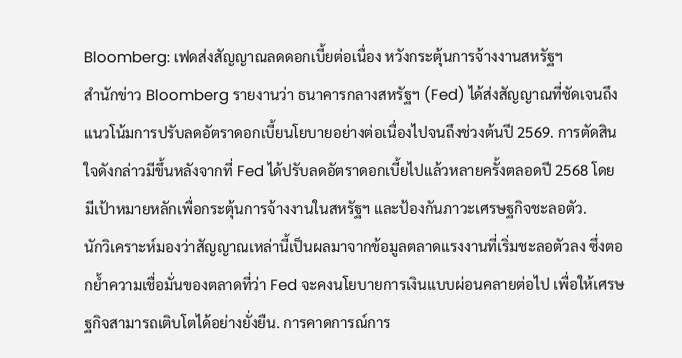Bloomberg: เฟดส่งสัญญาณลดดอกเบี้ยต่อเนื่อง หวังกระตุ้นการจ้างงานสหรัฐฯ
สำนักข่าว Bloomberg รายงานว่า ธนาคารกลางสหรัฐฯ (Fed) ได้ส่งสัญญาณที่ชัดเจนถึงแนวโน้มการปรับลดอัตราดอกเบี้ยนโยบายอย่างต่อเนื่องไปจนถึงช่วงต้นปี 2569. การตัดสินใจดังกล่าวมีขึ้นหลังจากที่ Fed ได้ปรับลดอัตราดอกเบี้ยไปแล้วหลายครั้งตลอดปี 2568 โดยมีเป้าหมายหลักเพื่อกระตุ้นการจ้างงานในสหรัฐฯ และป้องกันภาวะเศรษฐกิจชะลอตัว.
นักวิเคราะห์มองว่าสัญญาณเหล่านี้เป็นผลมาจากข้อมูลตลาดแรงงานที่เริ่มชะลอตัวลง ซึ่งตอกย้ำความเชื่อมั่นของตลาดที่ว่า Fed จะคงนโยบายการเงินแบบผ่อนคลายต่อไป เพื่อให้เศรษฐกิจสามารถเติบโตได้อย่างยั่งยืน. การคาดการณ์การ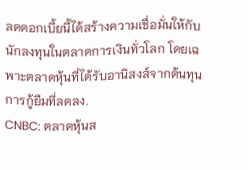ลดดอกเบี้ยนี้ได้สร้างความเชื่อมั่นให้กับนักลงทุนในตลาดการเงินทั่วโลก โดยเฉพาะตลาดหุ้นที่ได้รับอานิสงส์จากต้นทุนการกู้ยืมที่ลดลง.
CNBC: ตลาดหุ้นส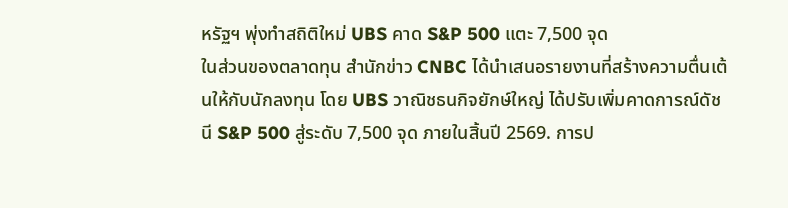หรัฐฯ พุ่งทำสถิติใหม่ UBS คาด S&P 500 แตะ 7,500 จุด
ในส่วนของตลาดทุน สำนักข่าว CNBC ได้นำเสนอรายงานที่สร้างความตื่นเต้นให้กับนักลงทุน โดย UBS วาณิชธนกิจยักษ์ใหญ่ ได้ปรับเพิ่มคาดการณ์ดัชนี S&P 500 สู่ระดับ 7,500 จุด ภายในสิ้นปี 2569. การป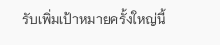รับเพิ่มเป้าหมายครั้งใหญ่นี้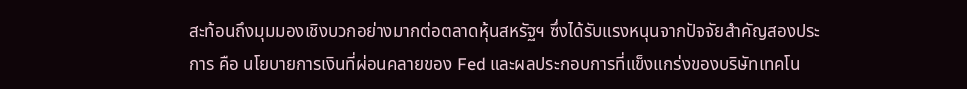สะท้อนถึงมุมมองเชิงบวกอย่างมากต่อตลาดหุ้นสหรัฐฯ ซึ่งได้รับแรงหนุนจากปัจจัยสำคัญสองประการ คือ นโยบายการเงินที่ผ่อนคลายของ Fed และผลประกอบการที่แข็งแกร่งของบริษัทเทคโน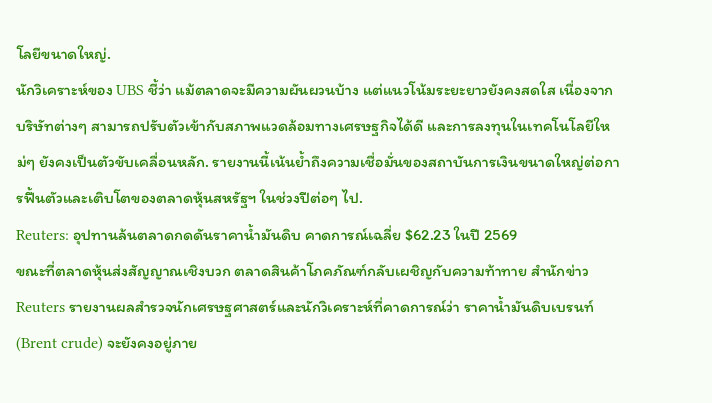โลยีขนาดใหญ่.
นักวิเคราะห์ของ UBS ชี้ว่า แม้ตลาดจะมีความผันผวนบ้าง แต่แนวโน้มระยะยาวยังคงสดใส เนื่องจากบริษัทต่างๆ สามารถปรับตัวเข้ากับสภาพแวดล้อมทางเศรษฐกิจได้ดี และการลงทุนในเทคโนโลยีใหม่ๆ ยังคงเป็นตัวขับเคลื่อนหลัก. รายงานนี้เน้นย้ำถึงความเชื่อมั่นของสถาบันการเงินขนาดใหญ่ต่อการฟื้นตัวและเติบโตของตลาดหุ้นสหรัฐฯ ในช่วงปีต่อๆ ไป.
Reuters: อุปทานล้นตลาดกดดันราคาน้ำมันดิบ คาดการณ์เฉลี่ย $62.23 ในปี 2569
ขณะที่ตลาดหุ้นส่งสัญญาณเชิงบวก ตลาดสินค้าโภคภัณฑ์กลับเผชิญกับความท้าทาย สำนักข่าว Reuters รายงานผลสำรวจนักเศรษฐศาสตร์และนักวิเคราะห์ที่คาดการณ์ว่า ราคาน้ำมันดิบเบรนท์ (Brent crude) จะยังคงอยู่ภาย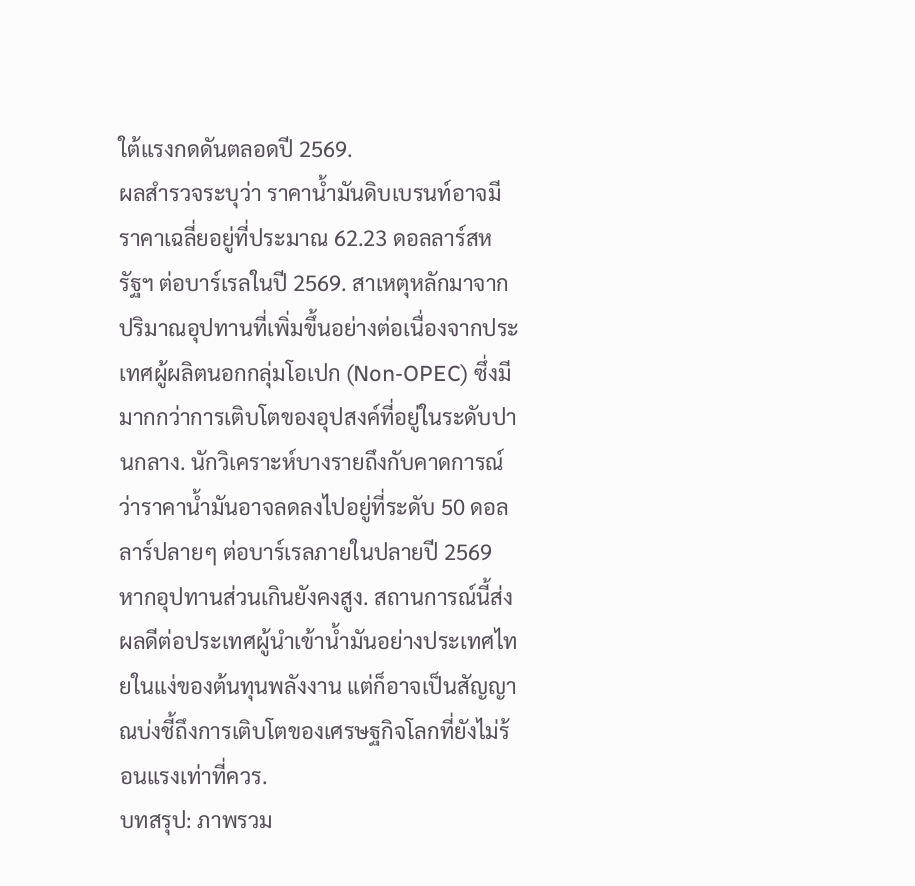ใต้แรงกดดันตลอดปี 2569.
ผลสำรวจระบุว่า ราคาน้ำมันดิบเบรนท์อาจมีราคาเฉลี่ยอยู่ที่ประมาณ 62.23 ดอลลาร์สหรัฐฯ ต่อบาร์เรลในปี 2569. สาเหตุหลักมาจากปริมาณอุปทานที่เพิ่มขึ้นอย่างต่อเนื่องจากประเทศผู้ผลิตนอกกลุ่มโอเปก (Non-OPEC) ซึ่งมีมากกว่าการเติบโตของอุปสงค์ที่อยู่ในระดับปานกลาง. นักวิเคราะห์บางรายถึงกับคาดการณ์ว่าราคาน้ำมันอาจลดลงไปอยู่ที่ระดับ 50 ดอลลาร์ปลายๆ ต่อบาร์เรลภายในปลายปี 2569 หากอุปทานส่วนเกินยังคงสูง. สถานการณ์นี้ส่งผลดีต่อประเทศผู้นำเข้าน้ำมันอย่างประเทศไทยในแง่ของต้นทุนพลังงาน แต่ก็อาจเป็นสัญญาณบ่งชี้ถึงการเติบโตของเศรษฐกิจโลกที่ยังไม่ร้อนแรงเท่าที่ควร.
บทสรุป: ภาพรวม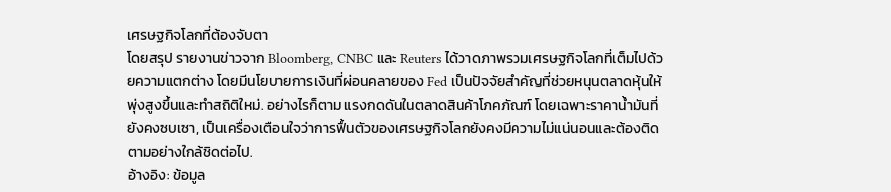เศรษฐกิจโลกที่ต้องจับตา
โดยสรุป รายงานข่าวจาก Bloomberg, CNBC และ Reuters ได้วาดภาพรวมเศรษฐกิจโลกที่เต็มไปด้วยความแตกต่าง โดยมีนโยบายการเงินที่ผ่อนคลายของ Fed เป็นปัจจัยสำคัญที่ช่วยหนุนตลาดหุ้นให้พุ่งสูงขึ้นและทำสถิติใหม่. อย่างไรก็ตาม แรงกดดันในตลาดสินค้าโภคภัณฑ์ โดยเฉพาะราคาน้ำมันที่ยังคงซบเซา, เป็นเครื่องเตือนใจว่าการฟื้นตัวของเศรษฐกิจโลกยังคงมีความไม่แน่นอนและต้องติดตามอย่างใกล้ชิดต่อไป.
อ้างอิง: ข้อมูล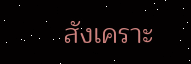สังเคราะ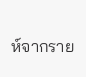ห์จากราย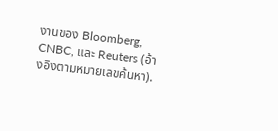งานของ Bloomberg, CNBC, และ Reuters (อ้างอิงตามหมายเลขค้นหา).